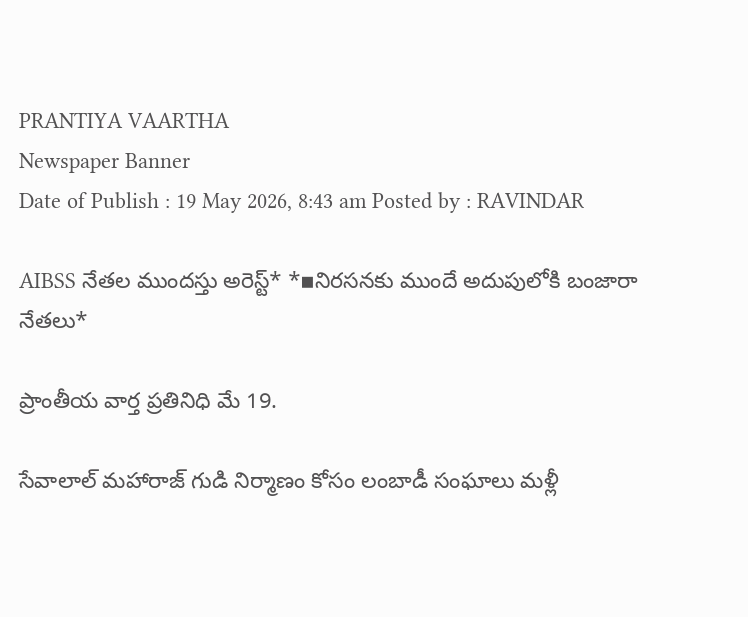PRANTIYA VAARTHA
Newspaper Banner
Date of Publish : 19 May 2026, 8:43 am Posted by : RAVINDAR

AIBSS నేతల ముందస్తు అరెస్ట్* *▪నిరసనకు ముందే అదుపులోకి బంజారా నేతలు*

ప్రాంతీయ వార్త ప్రతినిధి మే 19.

సేవాలాల్ మహారాజ్ గుడి నిర్మాణం కోసం లంబాడీ సంఘాలు మళ్లీ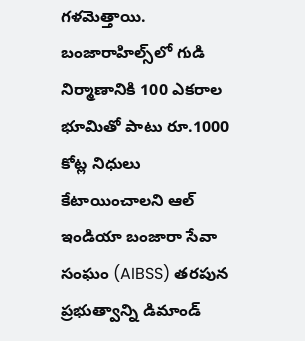గళమెత్తాయి. బంజారాహిల్స్‌లో గుడి నిర్మాణానికి 100 ఎకరాల భూమితో పాటు రూ.1000 కోట్ల నిధులు కేటాయించాలని ఆల్ ఇండియా బంజారా సేవా సంఘం (AIBSS) తరపున ప్రభుత్వాన్ని డిమాండ్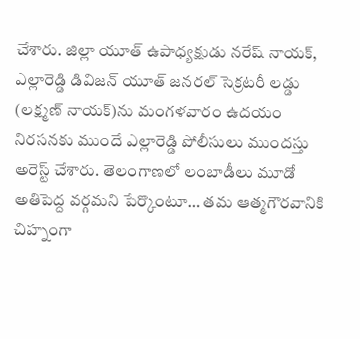చేశారు. జిల్లా యూత్ ఉపాధ్యక్షుడు నరేష్ నాయక్, ఎల్లారెడ్డి డివిజన్ యూత్ జనరల్ సెక్రటరీ లడ్డు (లక్ష్మణ్ నాయక్)ను మంగళవారం ఉదయం నిరసనకు ముందే ఎల్లారెడ్డి పోలీసులు ముందస్తు అరెస్ట్ చేశారు. తెలంగాణలో లంబాడీలు మూడో అతిపెద్ద వర్గమని పేర్కొంటూ… తమ ఆత్మగౌరవానికి చిహ్నంగా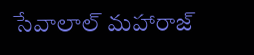సేవాలాల్ మహారాజ్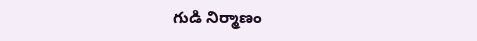గుడి నిర్మాణం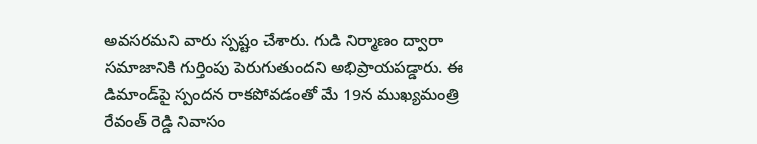అవసరమని వారు స్పష్టం చేశారు. గుడి నిర్మాణం ద్వారా సమాజానికి గుర్తింపు పెరుగుతుందని అభిప్రాయపడ్డారు. ఈ డిమాండ్‌పై స్పందన రాకపోవడంతో మే 19న ముఖ్యమంత్రి రేవంత్ రెడ్డి నివాసం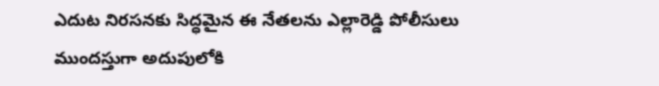ఎదుట నిరసనకు సిద్ధమైన ఈ నేతలను ఎల్లారెడ్డి పోలీసులు ముందస్తుగా అదుపులోకి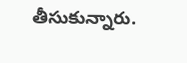తీసుకున్నారు.